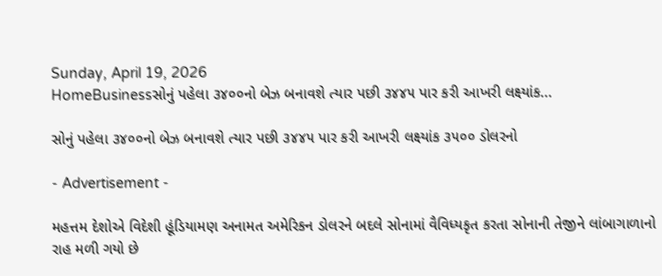Sunday, April 19, 2026
HomeBusinessસોનું પહેલા ૩૪૦૦નો બેઝ બનાવશે ત્યાર પછી ૩૪૪૫ પાર કરી આખરી લક્ષ્યાંક...

સોનું પહેલા ૩૪૦૦નો બેઝ બનાવશે ત્યાર પછી ૩૪૪૫ પાર કરી આખરી લક્ષ્યાંક ૩૫૦૦ ડોલરનો

- Advertisement -

મહત્તમ દેશોએ વિદેશી હૂંડિયામણ અનામત અમેરિકન ડોલરને બદલે સોનામાં વૈવિધ્યકૃત કરતા સોનાની તેજીને લાંબાગાળાનો રાહ મળી ગયો છે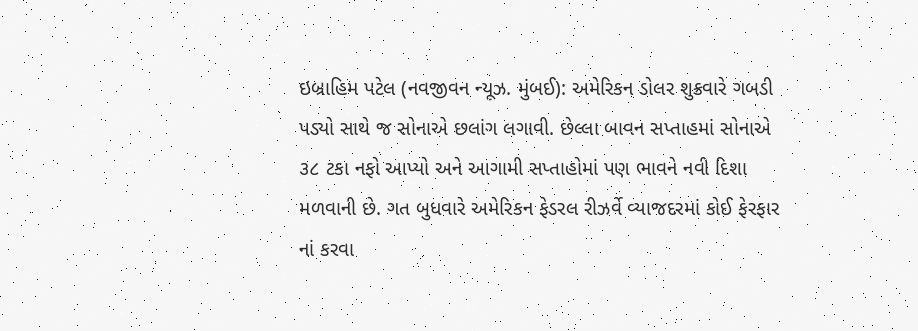ઇબ્રાહિમ પટેલ (નવજીવન ન્યૂઝ. મુંબઈ): અમેરિકન ડોલર શુક્રવારે ગબડી પડ્યો સાથે જ સોનાએ છલાંગ લગાવી. છેલ્લા બાવન સપ્તાહમાં સોનાએ ૩૮ ટકા નફો આપ્યો અને આગામી સપ્તાહોમાં પણ ભાવને નવી દિશા મળવાની છે. ગત બુધવારે અમેરિકન ફેડરલ રીઝર્વે વ્યાજદરમાં કોઈ ફેરફાર નાં કરવા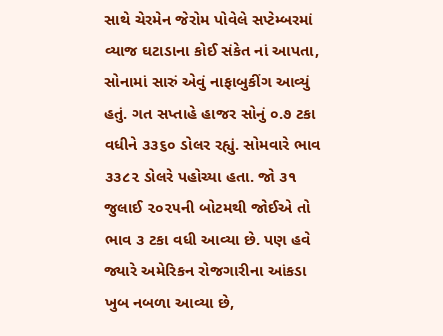સાથે ચેરમેન જેરોમ પોવેલે સપ્ટેમ્બરમાં વ્યાજ ઘટાડાના કોઈ સંકેત નાં આપતા, સોનામાં સારું એવું નાફાબુકીંગ આવ્યું હતું. ગત સપ્તાહે હાજર સોનું ૦.૭ ટકા વધીને ૩૩૬૦ ડોલર રહ્યું. સોમવારે ભાવ ૩૩૮૨ ડોલરે પહોચ્યા હતા. જો ૩૧ જુલાઈ ૨૦૨૫ની બોટમથી જોઈએ તો ભાવ ૩ ટકા વધી આવ્યા છે. પણ હવે જ્યારે અમેરિકન રોજગારીના આંકડા ખુબ નબળા આવ્યા છે,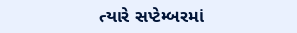ત્યારે સપ્ટેમ્બરમાં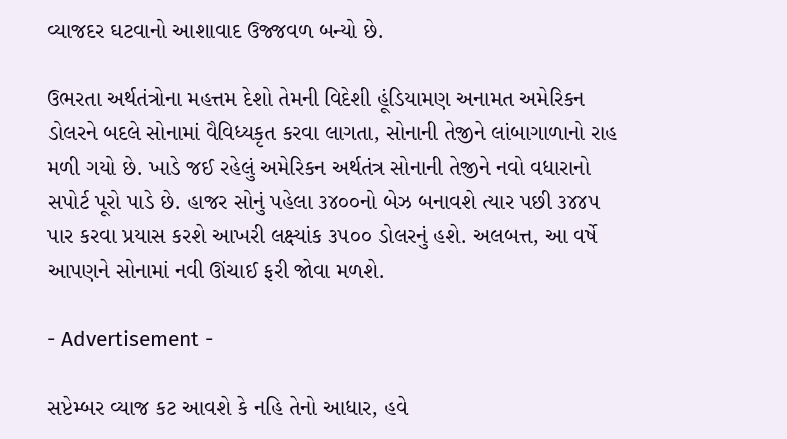વ્યાજદર ઘટવાનો આશાવાદ ઉજ્જવળ બન્યો છે.

ઉભરતા અર્થતંત્રોના મહત્તમ દેશો તેમની વિદેશી હૂંડિયામણ અનામત અમેરિકન ડોલરને બદલે સોનામાં વૈવિધ્યકૃત કરવા લાગતા, સોનાની તેજીને લાંબાગાળાનો રાહ મળી ગયો છે. ખાડે જઈ રહેલું અમેરિકન અર્થતંત્ર સોનાની તેજીને નવો વધારાનો સપોર્ટ પૂરો પાડે છે. હાજર સોનું પહેલા ૩૪૦૦નો બેઝ બનાવશે ત્યાર પછી ૩૪૪૫ પાર કરવા પ્રયાસ કરશે આખરી લક્ષ્યાંક ૩૫૦૦ ડોલરનું હશે. અલબત્ત, આ વર્ષે આપણને સોનામાં નવી ઊંચાઈ ફરી જોવા મળશે.

- Advertisement -

સપ્ટેમ્બર વ્યાજ કટ આવશે કે નહિ તેનો આધાર, હવે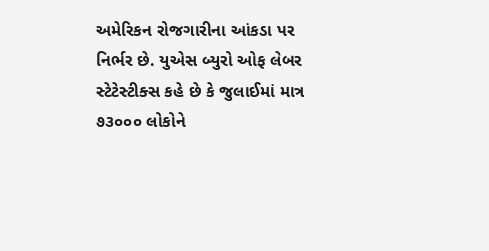અમેરિકન રોજગારીના આંકડા પર નિર્ભર છે. યુએસ બ્યુરો ઓફ લેબર સ્ટેટેસ્ટીક્સ કહે છે કે જુલાઈમાં માત્ર ૭૩૦૦૦ લોકોને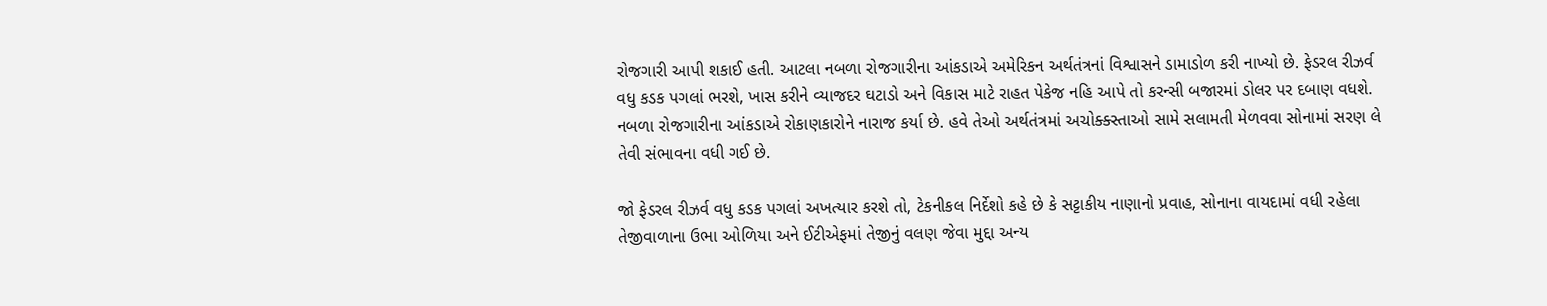રોજગારી આપી શકાઈ હતી. આટલા નબળા રોજગારીના આંકડાએ અમેરિકન અર્થતંત્રનાં વિશ્વાસને ડામાડોળ કરી નાખ્યો છે. ફેડરલ રીઝર્વ વધુ કડક પગલાં ભરશે, ખાસ કરીને વ્યાજદર ઘટાડો અને વિકાસ માટે રાહત પેકેજ નહિ આપે તો કરન્સી બજારમાં ડોલર પર દબાણ વધશે. નબળા રોજગારીના આંકડાએ રોકાણકારોને નારાજ કર્યા છે. હવે તેઓ અર્થતંત્રમાં અચોક્ક્સ્તાઓ સામે સલામતી મેળવવા સોનામાં સરણ લે તેવી સંભાવના વધી ગઈ છે.

જો ફેડરલ રીઝર્વ વધુ કડક પગલાં અખત્યાર કરશે તો, ટેકનીકલ નિર્દેશો કહે છે કે સટ્ટાકીય નાણાનો પ્રવાહ, સોનાના વાયદામાં વધી રહેલા તેજીવાળાના ઉભા ઓળિયા અને ઈટીએફમાં તેજીનું વલણ જેવા મુદ્દા અન્ય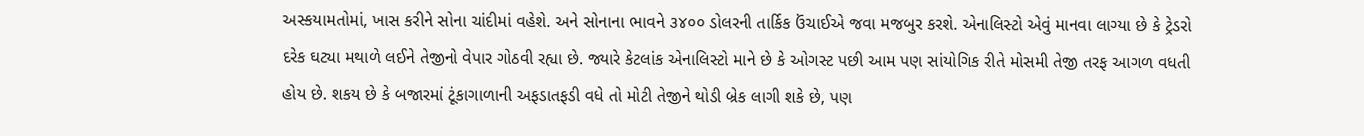અસ્કયામતોમાં, ખાસ કરીને સોના ચાંદીમાં વહેશે. અને સોનાના ભાવને ૩૪૦૦ ડોલરની તાર્કિક ઉંચાઈએ જવા મજબુર કરશે. એનાલિસ્ટો એવું માનવા લાગ્યા છે કે ટ્રેડરો દરેક ઘટ્યા મથાળે લઈને તેજીનો વેપાર ગોઠવી રહ્યા છે. જ્યારે કેટલાંક એનાલિસ્ટો માને છે કે ઓગસ્ટ પછી આમ પણ સાંયોગિક રીતે મોસમી તેજી તરફ આગળ વધતી હોય છે. શકય છે કે બજારમાં ટૂંકાગાળાની અફડાતફડી વધે તો મોટી તેજીને થોડી બ્રેક લાગી શકે છે, પણ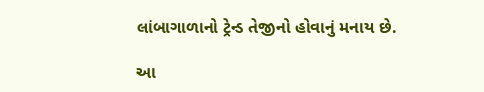લાંબાગાળાનો ટ્રેન્ડ તેજીનો હોવાનું મનાય છે.

આ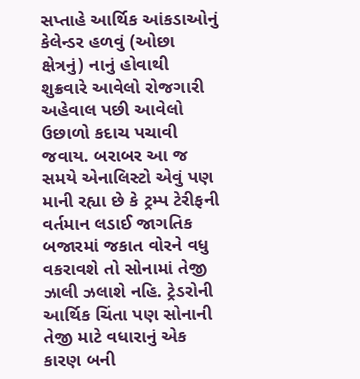સપ્તાહે આર્થિક આંકડાઓનું કેલેન્ડર હળવું (ઓછા ક્ષેત્રનું) નાનું હોવાથી શુક્રવારે આવેલો રોજગારી અહેવાલ પછી આવેલો ઉછાળો કદાચ પચાવી જવાય. બરાબર આ જ સમયે એનાલિસ્ટો એવું પણ માની રહ્યા છે કે ટ્રમ્પ ટેરીફની વર્તમાન લડાઈ જાગતિક બજારમાં જકાત વોરને વધુ વકરાવશે તો સોનામાં તેજી ઝાલી ઝલાશે નહિ. ટ્રેડરોની આર્થિક ચિંતા પણ સોનાની તેજી માટે વધારાનું એક કારણ બની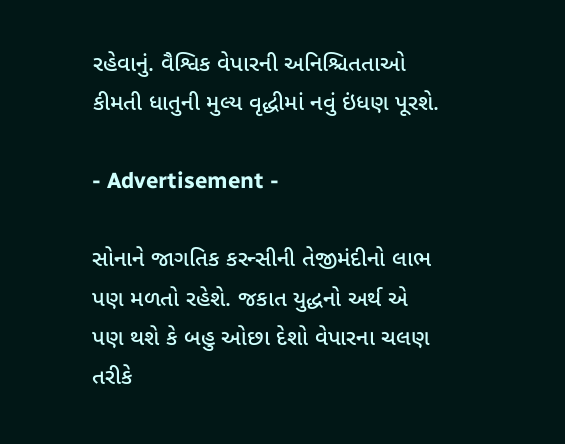રહેવાનું. વૈશ્વિક વેપારની અનિશ્ચિતતાઓ કીમતી ધાતુની મુલ્ય વૃદ્ધીમાં નવું ઇંધણ પૂરશે.

- Advertisement -

સોનાને જાગતિક કરન્સીની તેજીમંદીનો લાભ પણ મળતો રહેશે. જકાત યુદ્ધનો અર્થ એ પણ થશે કે બહુ ઓછા દેશો વેપારના ચલણ તરીકે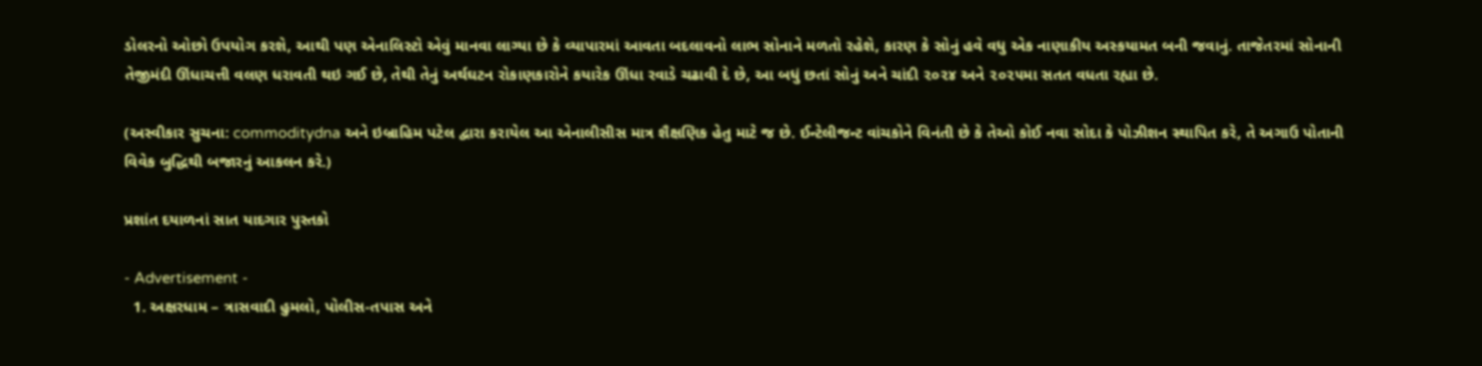ડોલરનો ઓછો ઉપયોગ કરશે, આથી પણ એનાલિસ્ટો એવું માનવા લાગ્યા છે કે વ્યાપારમાં આવતા બદલાવનો લાભ સોનાને મળતો રહેશે, કારણ કે સોનું હવે વધુ એક નાણાકીય અસ્કયામત બની જવાનું. તાજેતરમાં સોનાની તેજીમંદી ઊંધાચત્તી વલણ ધરાવતી થઇ ગઈ છે, તેથી તેનું અર્થઘટન રોકાણકારોને કયારેક ઊંધા રવાડે ચઢાવી દે છે, આ બધું છતાં સોનું અને ચાંદી ૨૦૨૪ અને ૨૦૨૫મા સતત વધતા રહ્યા છે.

(અસ્વીકાર સુચના: commoditydna અને ઇબ્રાહિમ પટેલ દ્વારા કરાયેલ આ એનાલીસીસ માત્ર શૈક્ષણિક હેતુ માટે જ છે. ઈન્ટેલીજન્ટ વાંચકોને વિનંતી છે કે તેઓ કોઈ નવા સોદા કે પોઝીશન સ્થાપિત કરે, તે અગાઉ પોતાની વિવેક બુદ્ધિથી બજારનું આકલન કરે.)

પ્રશાંત દયાળનાં સાત યાદગાર પુસ્તકો

- Advertisement -
  1. અક્ષરધામ – ત્રાસવાદી હુમલો, પોલીસ-તપાસ અને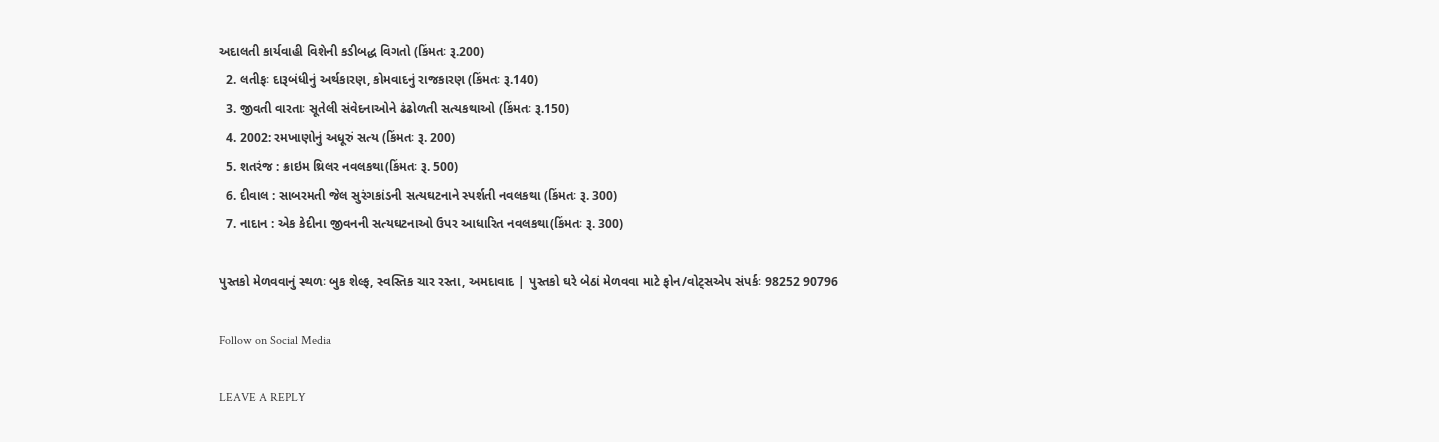અદાલતી કાર્યવાહી વિશેની કડીબદ્ધ વિગતો (કિંમતઃ રૂ.200)
  2. લતીફઃ દારૂબંધીનું અર્થકારણ, કોમવાદનું રાજકારણ (કિંમતઃ રૂ.140)
  3. જીવતી વારતાઃ સૂતેલી સંવેદનાઓને ઢંઢોળતી સત્યકથાઓ (કિંમતઃ રૂ.150)
  4. 2002: રમખાણોનું અધૂરું સત્ય (કિંમતઃ રૂ. 200)
  5. શતરંજ : ક્રાઇમ થ્રિલર નવલકથા(કિંમતઃ રૂ. 500)
  6. દીવાલ : સાબરમતી જેલ સુરંગકાંડની સત્યઘટનાને સ્પર્શતી નવલકથા (કિંમતઃ રૂ. 300)
  7. નાદાન : એક કેદીના જીવનની સત્યઘટનાઓ ઉપર આધારિત નવલકથા(કિંમતઃ રૂ. 300)

પુસ્તકો મેળવવાનું સ્થળઃ બુક શેલ્ફ, સ્વસ્તિક ચાર રસ્તા, અમદાવાદ | પુસ્તકો ઘરે બેઠાં મેળવવા માટે ફોન/વોટ્સએપ સંપર્કઃ 98252 90796

Follow on Social Media

LEAVE A REPLY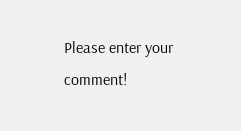Please enter your comment!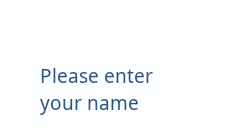Please enter your name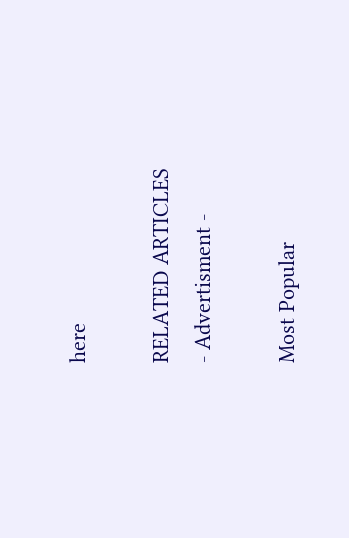here

RELATED ARTICLES
- Advertisment -

Most Popular